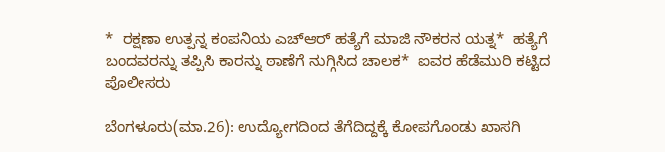*  ರಕ್ಷಣಾ ಉತ್ಪನ್ನ ಕಂಪನಿಯ ಎಚ್‌ಆರ್‌ ಹತ್ಯೆಗೆ ಮಾಜಿ ನೌಕರನ ಯತ್ನ*  ಹತ್ಯೆಗೆ ಬಂದವರನ್ನು ತಪ್ಪಿಸಿ ಕಾರನ್ನು ಠಾಣೆಗೆ ನುಗ್ಗಿಸಿದ ಚಾಲಕ*  ಐವರ ಹೆಡೆಮುರಿ ಕಟ್ಟಿದ ಪೊಲೀಸರು

ಬೆಂಗಳೂರು(ಮಾ.26): ಉದ್ಯೋಗದಿಂದ ತೆಗೆದಿದ್ದಕ್ಕೆ ಕೋಪಗೊಂಡು ಖಾಸಗಿ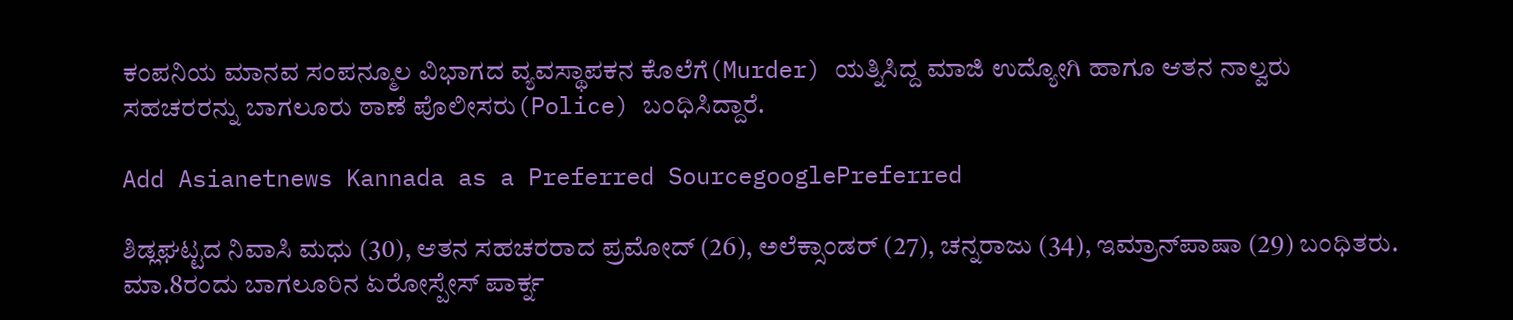ಕಂಪನಿಯ ಮಾನವ ಸಂಪನ್ಮೂಲ ವಿಭಾಗದ ವ್ಯವಸ್ಥಾಪಕನ ಕೊಲೆಗೆ(Murder) ಯತ್ನಿಸಿದ್ದ ಮಾಜಿ ಉದ್ಯೋಗಿ ಹಾಗೂ ಆತನ ನಾಲ್ವರು ಸಹಚರರನ್ನು ಬಾಗಲೂರು ಠಾಣೆ ಪೊಲೀಸರು(Police) ಬಂಧಿಸಿದ್ದಾರೆ.

Add Asianetnews Kannada as a Preferred SourcegooglePreferred

ಶಿಡ್ಲಘಟ್ಟದ ನಿವಾಸಿ ಮಧು (30), ಆತನ ಸಹಚರರಾದ ಪ್ರಮೋದ್‌ (26), ಅಲೆಕ್ಸಾಂಡರ್‌ (27), ಚನ್ನರಾಜು (34), ಇಮ್ರಾನ್‌ಪಾಷಾ (29) ಬಂಧಿತರು. ಮಾ.8ರಂದು ಬಾಗಲೂರಿನ ಏರೋಸ್ಪೇಸ್‌ ಪಾರ್ಕ್ನ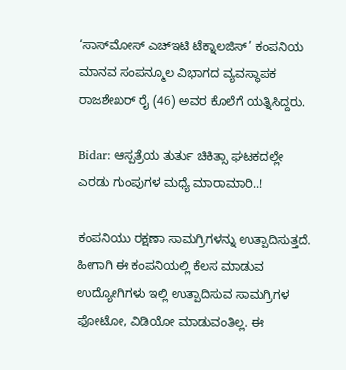‘ಸಾಸ್‌ಮೋಸ್‌ ಎಚ್‌ಇಟಿ ಟೆಕ್ನಾಲಜಿಸ್‌’ ಕಂಪನಿಯ ಮಾನವ ಸಂಪನ್ಮೂಲ ವಿಭಾಗದ ವ್ಯವಸ್ಥಾಪಕ ರಾಜಶೇಖರ್‌ ರೈ (46) ಅವರ ಕೊಲೆಗೆ ಯತ್ನಿಸಿದ್ದರು.

Bidar: ಆಸ್ಪತ್ರೆಯ ತುರ್ತು ಚಿಕಿತ್ಸಾ ಘಟಕದಲ್ಲೇ ಎರಡು ಗುಂಪುಗಳ ಮಧ್ಯೆ ಮಾರಾಮಾರಿ..!

ಕಂಪನಿಯು ರಕ್ಷಣಾ ಸಾಮಗ್ರಿಗಳನ್ನು ಉತ್ಪಾದಿಸುತ್ತದೆ. ಹೀಗಾಗಿ ಈ ಕಂಪನಿಯಲ್ಲಿ ಕೆಲಸ ಮಾಡುವ ಉದ್ಯೋಗಿಗಳು ಇಲ್ಲಿ ಉತ್ಪಾದಿಸುವ ಸಾಮಗ್ರಿಗಳ ಫೋಟೋ, ವಿಡಿಯೋ ಮಾಡುವಂತಿಲ್ಲ. ಈ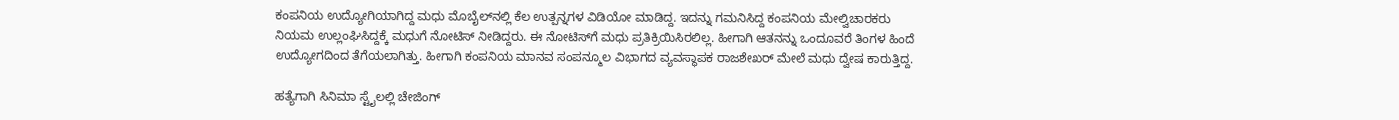ಕಂಪನಿಯ ಉದ್ಯೋಗಿಯಾಗಿದ್ದ ಮಧು ಮೊಬೈಲ್‌ನಲ್ಲಿ ಕೆಲ ಉತ್ಪನ್ನಗಳ ವಿಡಿಯೋ ಮಾಡಿದ್ದ. ಇದನ್ನು ಗಮನಿಸಿದ್ದ ಕಂಪನಿಯ ಮೇಲ್ವಿಚಾರಕರು ನಿಯಮ ಉಲ್ಲಂಘಿಸಿದ್ದಕ್ಕೆ ಮಧುಗೆ ನೋಟಿಸ್‌ ನೀಡಿದ್ದರು. ಈ ನೋಟಿಸ್‌ಗೆ ಮಧು ಪ್ರತಿಕ್ರಿಯಿಸಿರಲಿಲ್ಲ. ಹೀಗಾಗಿ ಆತನನ್ನು ಒಂದೂವರೆ ತಿಂಗಳ ಹಿಂದೆ ಉದ್ಯೋಗದಿಂದ ತೆಗೆಯಲಾಗಿತ್ತು. ಹೀಗಾಗಿ ಕಂಪನಿಯ ಮಾನವ ಸಂಪನ್ಮೂಲ ವಿಭಾಗದ ವ್ಯವಸ್ಥಾಪಕ ರಾಜಶೇಖರ್‌ ಮೇಲೆ ಮಧು ದ್ವೇಷ ಕಾರುತ್ತಿದ್ದ.

ಹತ್ಯೆಗಾಗಿ ಸಿನಿಮಾ ಸ್ಟೈಲಲ್ಲಿ ಚೇಜಿಂಗ್‌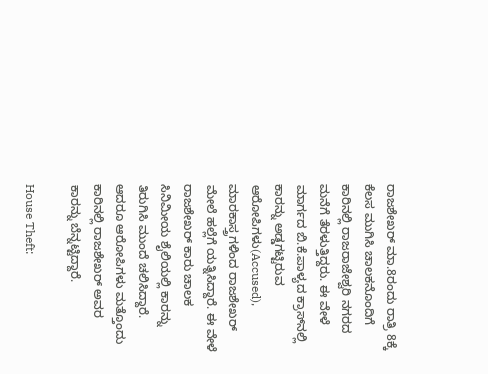ರಾಜಶೇಖರ್‌ ಮಾ.8ರಂದು ರಾತ್ರಿ 8ಕ್ಕೆ ಕೆಲಸ ಮುಗಿಸಿ ಚಾಲಕನೊಂದಿಗೆ ಕಾರಿನಲ್ಲಿ ರಾಜರಾಜೇಶ್ವರಿ ನಗರದ ಮನೆಗೆ ತೆರಳುತ್ತಿದ್ದರು. ಈ ವೇಳೆ ಮಾರ್ಗದ ಬಿ.ಕೆ.ಪಾಳ್ಯದ ಕ್ರಾಸ್‌ನಲ್ಲಿ ಕಾರನ್ನು ಅಡ್ಡಗಟ್ಟಿರುವ ಆರೋಪಿಗಳು(Accused), ಮಾರಕಾಸ್ತ್ರಗಳಿಂದ ರಾಜಶೇಖರ್‌ ಮೇಲೆ ಹಲ್ಲೆಗೆ ಯತ್ನಿಸಿದ್ದಾರೆ. ಈ ವೇಳೆ ರಾಜಶೇಖರ್‌ ಕಾರು ಚಾಲಕ ಸಿನಿಮೀಯ ಶೈಲಿಯಲ್ಲಿ ಕಾರನ್ನು ತಿರುಗಿಸಿ ಮುಂದೆ ಚಲಿಸಿದ್ದಾರೆ. ಆದರೂ ಆರೋಪಿಗಳು ಮತ್ತೊಂದು ಕಾರಿನಲ್ಲಿ ರಾಜಶೇಖರ್‌ ಅವರ ಕಾರನ್ನು ಬೆನ್ನಟ್ಟಿದ್ದಾರೆ.

House Theft: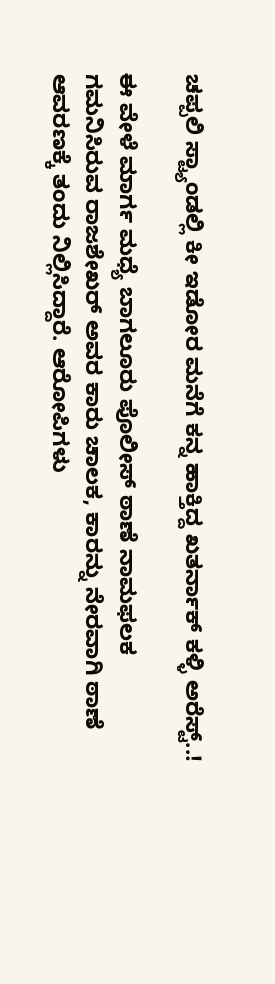ಚಪ್ಪಲಿ ಸ್ಟ್ಯಾಂಡಲ್ಲಿ ಕೀ ಇಡೋರ ಮನೆಗೆ ಕನ್ನ ಹಾಕ್ತಿದ್ದ ಖತರ್ನಾಕ್‌ ಕಳ್ಳಿ ಅರೆಸ್ಟ್‌..!

ಈ ವೇಳೆ ಮಾರ್ಗ ಮಧ್ಯೆ ಬಾಗಲೂರು ಪೊಲೀಸ್‌ ಠಾಣೆ ನಾಮಫಲಕ ಗಮನಿಸಿರುವ ರಾಜಶೇಖರ್‌ ಅವರ ಕಾರು ಚಾಲಕ, ಕಾರನ್ನು ನೇರವಾಗಿ ಠಾಣೆ ಆವರಣಕ್ಕೆ ತಂದು ನಿಲ್ಲಿಸಿದ್ದಾರೆ. ಆರೋಪಿಗಳು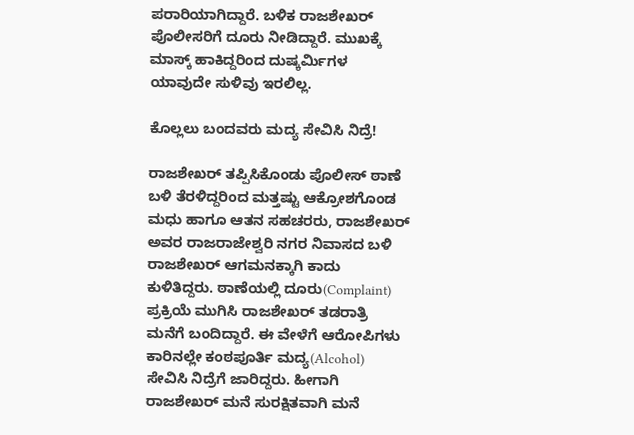ಪರಾರಿಯಾಗಿದ್ದಾರೆ. ಬಳಿಕ ರಾಜಶೇಖರ್‌ ಪೊಲೀಸರಿಗೆ ದೂರು ನೀಡಿದ್ದಾರೆ. ಮುಖಕ್ಕೆ ಮಾಸ್ಕ್‌ ಹಾಕಿದ್ದರಿಂದ ದುಷ್ಕರ್ಮಿಗಳ ಯಾವುದೇ ಸುಳಿವು ಇರಲಿಲ್ಲ.

ಕೊಲ್ಲಲು ಬಂದವರು ಮದ್ಯ ಸೇವಿಸಿ ನಿದ್ರೆ!

ರಾಜಶೇಖರ್‌ ತಪ್ಪಿಸಿಕೊಂಡು ಪೊಲೀಸ್‌ ಠಾಣೆ ಬಳಿ ತೆರಳಿದ್ದರಿಂದ ಮತ್ತಷ್ಟು ಆಕ್ರೋಶಗೊಂಡ ಮಧು ಹಾಗೂ ಆತನ ಸಹಚರರು, ರಾಜಶೇಖರ್‌ ಅವರ ರಾಜರಾಜೇಶ್ವರಿ ನಗರ ನಿವಾಸದ ಬಳಿ ರಾಜಶೇಖರ್‌ ಆಗಮನಕ್ಕಾಗಿ ಕಾದು ಕುಳಿತಿದ್ದರು. ಠಾಣೆಯಲ್ಲಿ ದೂರು(Complaint) ಪ್ರಕ್ರಿಯೆ ಮುಗಿಸಿ ರಾಜಶೇಖರ್‌ ತಡರಾತ್ರಿ ಮನೆಗೆ ಬಂದಿದ್ದಾರೆ. ಈ ವೇಳೆಗೆ ಆರೋಪಿಗಳು ಕಾರಿನಲ್ಲೇ ಕಂಠಪೂರ್ತಿ ಮದ್ಯ(Alcohol) ಸೇವಿಸಿ ನಿದ್ರೆಗೆ ಜಾರಿದ್ದರು. ಹೀಗಾಗಿ ರಾಜಶೇಖರ್‌ ಮನೆ ಸುರಕ್ಷಿತವಾಗಿ ಮನೆ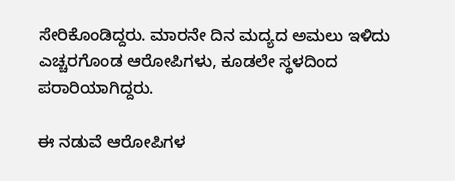ಸೇರಿಕೊಂಡಿದ್ದರು. ಮಾರನೇ ದಿನ ಮದ್ಯದ ಅಮಲು ಇಳಿದು ಎಚ್ಚರಗೊಂಡ ಆರೋಪಿಗಳು, ಕೂಡಲೇ ಸ್ಥಳದಿಂದ ಪರಾರಿಯಾಗಿದ್ದರು.

ಈ ನಡುವೆ ಆರೋಪಿಗಳ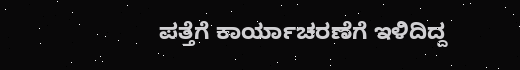ಪತ್ತೆಗೆ ಕಾರ್ಯಾಚರಣೆಗೆ ಇಳಿದಿದ್ದ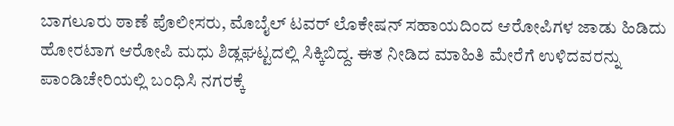ಬಾಗಲೂರು ಠಾಣೆ ಪೊಲೀಸರು, ಮೊಬೈಲ್‌ ಟವರ್‌ ಲೊಕೇಷನ್‌ ಸಹಾಯದಿಂದ ಆರೋಪಿಗಳ ಜಾಡು ಹಿಡಿದು ಹೋರಟಾಗ ಆರೋಪಿ ಮಧು ಶಿಡ್ಲಘಟ್ಟದಲ್ಲಿ ಸಿಕ್ಕಿಬಿದ್ದ. ಈತ ನೀಡಿದ ಮಾಹಿತಿ ಮೇರೆಗೆ ಉಳಿದವರನ್ನು ಪಾಂಡಿಚೇರಿಯಲ್ಲಿ ಬಂಧಿಸಿ ನಗರಕ್ಕೆ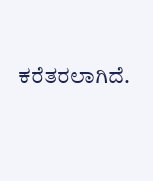ಕರೆತರಲಾಗಿದೆ.